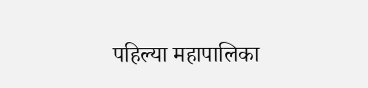पहिल्या महापालिका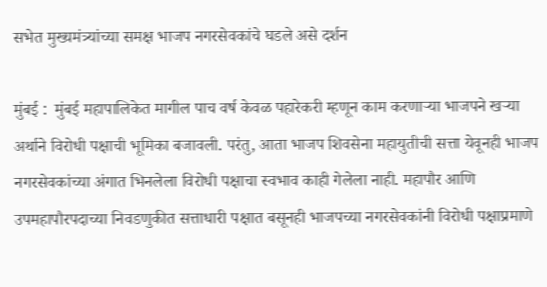सभेत मुख्यमंत्र्यांच्या समक्ष भाजप नगरसेवकांचे घडले असे दर्शन

मुंबई :  मुंबई महापालिकेत मागील पाच वर्ष केवळ पहारेकरी म्हणून काम करणाऱ्या भाजपने खऱ्या अर्थाने विरोधी पक्षाची भूमिका बजावली. परंतु, आता भाजप शिवसेना महायुतीची सत्ता येवूनही भाजप नगरसेवकांच्या अंगात भिनलेला विरोधी पक्षाचा स्वभाव काही गेलेला नाही. महापौर आणि उपमहापौरपदाच्या निवडणुकीत सत्ताधारी पक्षात बसूनही भाजपच्या नगरसेवकांनी विरोधी पक्षाप्रमाणे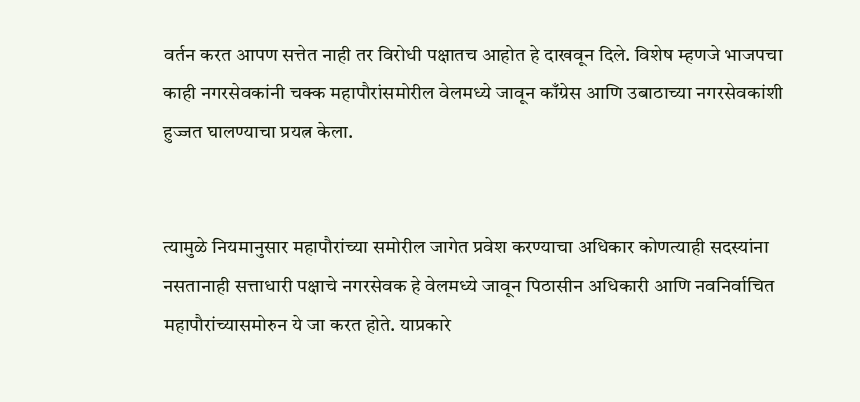वर्तन करत आपण सत्तेत नाही तर विरोधी पक्षातच आहोत हे दाखवून दिले. विशेष म्हणजे भाजपचा काही नगरसेवकांनी चक्क महापौरांसमोरील वेलमध्ये जावून काँग्रेस आणि उबाठाच्या नगरसेवकांशी हुज्जत घालण्याचा प्रयत्न केला.


त्यामुळे नियमानुसार महापौरांच्या समोरील जागेत प्रवेश करण्याचा अधिकार कोणत्याही सदस्यांना नसतानाही सत्ताधारी पक्षाचे नगरसेवक हे वेलमध्ये जावून पिठासीन अधिकारी आणि नवनिर्वाचित महापौरांच्यासमोरुन ये जा करत होते. याप्रकारे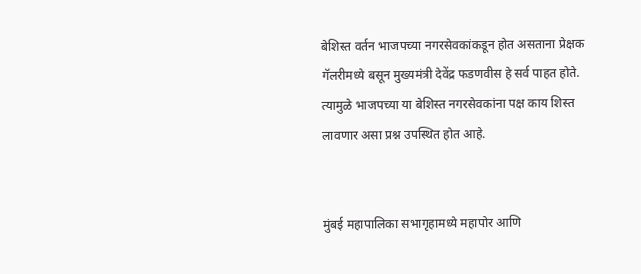बेशिस्त वर्तन भाजपच्या नगरसेवकांकडून होत असताना प्रेक्षक गॅलरीमध्ये बसून मुख्यमंत्री देवेंद्र फडणवीस हे सर्व पाहत होते. त्यामुळे भाजपच्या या बेशिस्त नगरसेवकांना पक्ष काय शिस्त लावणार असा प्रश्न उपस्थित होत आहे.


मुंबई महापालिका सभागृहामध्ये महापोर आणि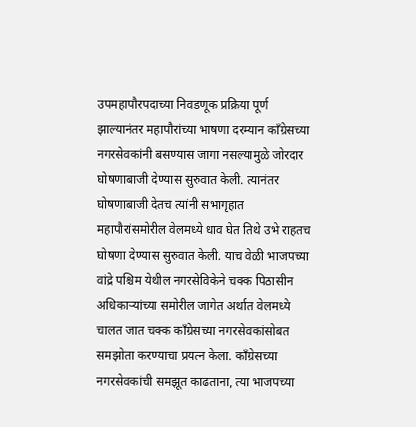उपमहापौरपदाच्या निवडणूक प्रक्रिया पूर्ण झाल्यानंतर महापौरांच्या भाषणा दरम्यान काँग्रेसच्या नगरसेवकांनी बसण्यास जागा नसल्यामुळे जोरदार घोषणाबाजी देण्यास सुरुवात केली. त्यानंतर घोषणाबाजी देतच त्यांनी सभागृहात महापौरांसमोरील वेलमध्ये धाव घेत तिथे उभे राहतच घोषणा देण्यास सुरुवात केली. याच वेळी भाजपच्या वांद्रे पश्चिम येथील नगरसेविकेने चक्क पिठासीन अधिकाऱ्यांच्या समोरील जागेत अर्थात वेलमध्ये चालत जात चक्क काँग्रेसच्या नगरसेवकांसोबत समझोता करण्याचा प्रयत्न केला. काँग्रेसच्या नगरसेवकांची समझूत काढताना, त्या भाजपच्या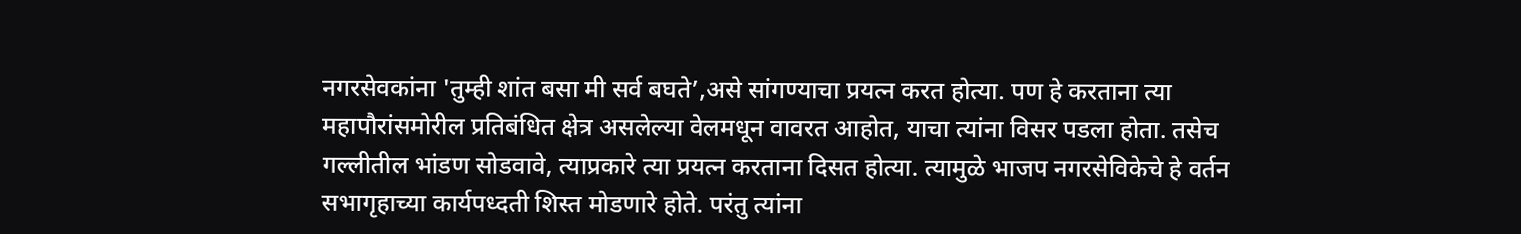नगरसेवकांना 'तुम्ही शांत बसा मी सर्व बघते’,असे सांगण्याचा प्रयत्न करत होत्या. पण हे करताना त्या महापौरांसमोरील प्रतिबंधित क्षेत्र असलेल्या वेलमधून वावरत आहोत, याचा त्यांना विसर पडला होता. तसेच गल्लीतील भांडण सोडवावे, त्याप्रकारे त्या प्रयत्न करताना दिसत होत्या. त्यामुळे भाजप नगरसेविकेचे हे वर्तन सभागृहाच्या कार्यपध्दती शिस्त मोडणारे होते. परंतु त्यांना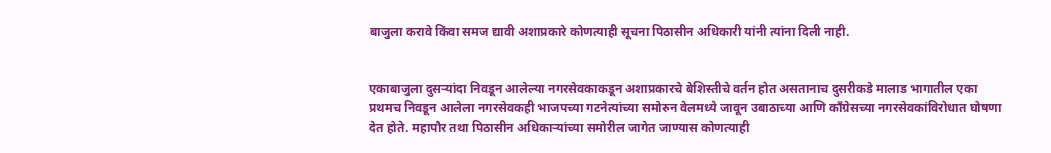बाजुला करावे किंवा समज द्यावी अशाप्रकारे कोणत्याही सूचना पिठासीन अधिकारी यांनी त्यांना दिली नाही.


एकाबाजुला दुसऱ्यांदा निवडून आलेल्या नगरसेवकाकडून अशाप्रकारचे बेशिस्तीचे वर्तन होत असतानाच दुसरीकडे मालाड भागातील एका प्रथमच निवडून आलेला नगरसेवकही भाजपच्या गटनेत्यांच्या समोरुन वेलमध्ये जावून उबाठाच्या आणि काँग्रेसच्या नगरसेवकांविरोधात घोषणा देत होते. महापौर तथा पिठासीन अधिकाऱ्यांच्या समोरील जागेत जाण्यास कोणत्याही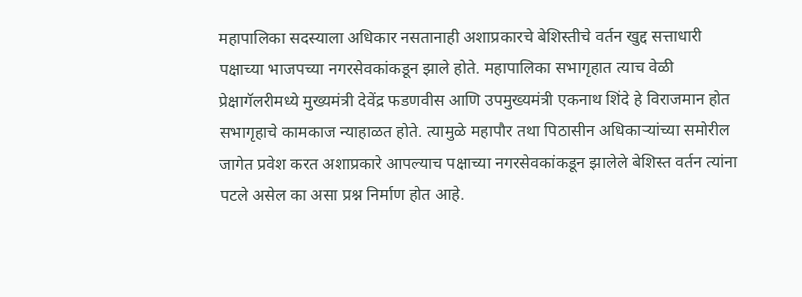महापालिका सदस्याला अधिकार नसतानाही अशाप्रकारचे बेशिस्तीचे वर्तन खुद्द सत्ताधारी पक्षाच्या भाजपच्या नगरसेवकांकडून झाले होते. महापालिका सभागृहात त्याच वेळी प्रेक्षागॅलरीमध्ये मुख्यमंत्री देवेंद्र फडणवीस आणि उपमुख्यमंत्री एकनाथ शिंदे हे विराजमान होत सभागृहाचे कामकाज न्याहाळत होते. त्यामुळे महापौर तथा पिठासीन अधिकाऱ्यांच्या समोरील जागेत प्रवेश करत अशाप्रकारे आपल्याच पक्षाच्या नगरसेवकांकडून झालेले बेशिस्त वर्तन त्यांना पटले असेल का असा प्रश्न निर्माण होत आहे.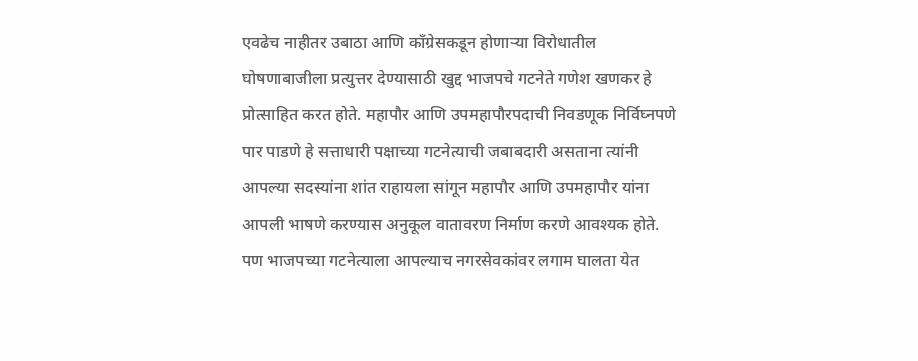एवढेच नाहीतर उबाठा आणि काँग्रेसकडून होणाऱ्या विरोधातील घोषणाबाजीला प्रत्युत्तर देण्यासाठी खुद्द भाजपचे गटनेते गणेश खणकर हे प्रोत्साहित करत होते. महापौर आणि उपमहापौरपदाची निवडणूक निर्विघ्नपणे पार पाडणे हे सत्ताधारी पक्षाच्या गटनेत्याची जबाबदारी असताना त्यांनी आपल्या सदस्यांना शांत राहायला सांगून महापौर आणि उपमहापौर यांना आपली भाषणे करण्यास अनुकूल वातावरण निर्माण करणे आवश्यक होते. पण भाजपच्या गटनेत्याला आपल्याच नगरसेवकांवर लगाम घालता येत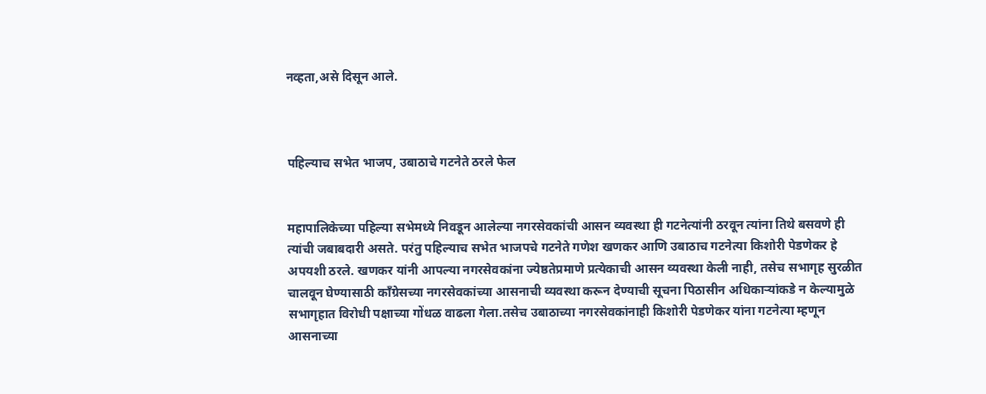नव्हता,असे दिसून आले.



पहिल्याच सभेत भाजप, उबाठाचे गटनेते ठरले फेल


महापालिकेच्या पहिल्या सभेमध्ये निवडून आलेल्या नगरसेवकांची आसन व्यवस्था ही गटनेत्यांनी ठरवून त्यांना तिथे बसवणे ही त्यांची जबाबदारी असते. परंतु पहिल्याच सभेत भाजपचे गटनेते गणेश खणकर आणि उबाठाच गटनेत्या किशोरी पेडणेकर हे अपयशी ठरले. खणकर यांनी आपल्या नगरसेवकांना ज्येष्ठतेप्रमाणे प्रत्येकाची आसन व्यवस्था केली नाही, तसेच सभागृह सुरळीत चालवून घेण्यासाठी काँग्रेसच्या नगरसेवकांच्या आसनाची व्यवस्था करून देण्याची सूचना पिठासीन अधिकाऱ्यांकडे न केल्यामुळे सभागृहात विरोधी पक्षाच्या गोंधळ वाढला गेला.तसेच उबाठाच्या नगरसेवकांनाही किशोरी पेडणेकर यांना गटनेत्या म्हणून आसनाच्या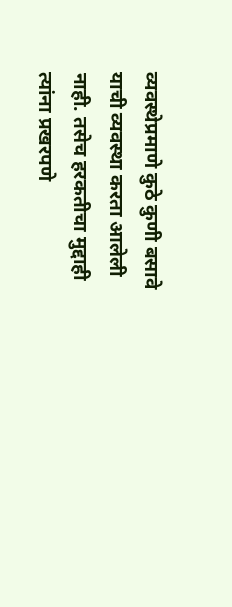व्यवस्थेप्रमाणे कुठे कुणी बसावे याची व्यवस्था करता आलेली नाही. तसेच हरकतीचा मुद्दाही त्यांना प्रखरपणे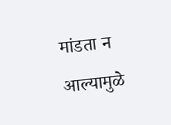मांडता न आल्यामुळे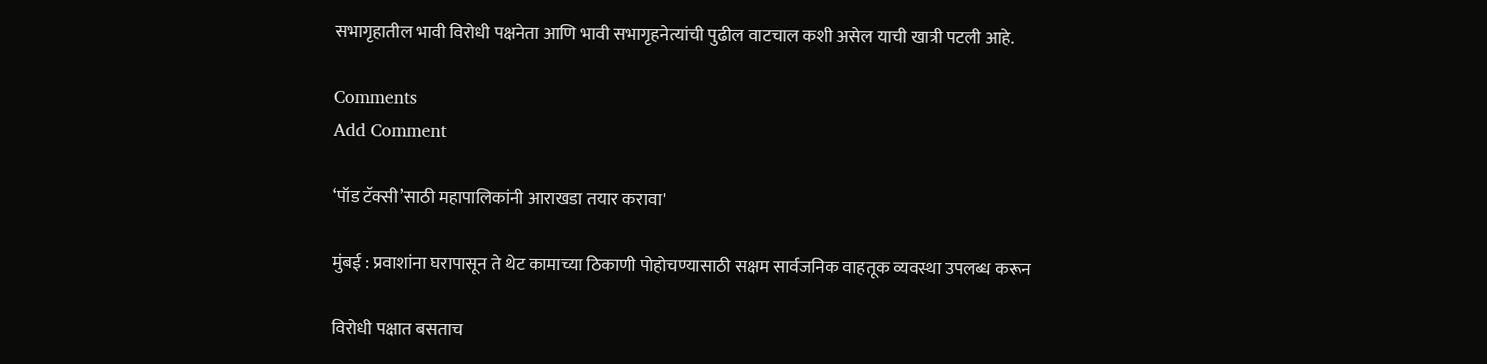सभागृहातील भावी विरोधी पक्षनेता आणि भावी सभागृहनेत्यांची पुढील वाटचाल कशी असेल याची खात्री पटली आहे.

Comments
Add Comment

‘पॉड टॅक्सी’साठी महापालिकांनी आराखडा तयार करावा'

मुंबई : प्रवाशांना घरापासून ते थेट कामाच्या ठिकाणी पोहोचण्यासाठी सक्षम सार्वजनिक वाहतूक व्यवस्था उपलब्ध करून

विरोधी पक्षात बसताच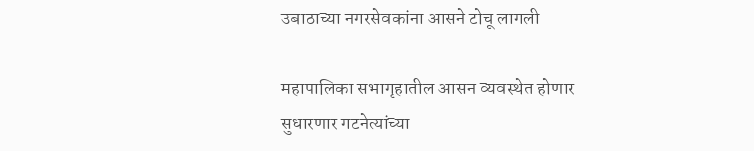उबाठाच्या नगरसेवकांना आसने टोचू लागली

महापालिका सभागृहातील आसन व्यवस्थेत होणार सुधारणार गटनेत्यांच्या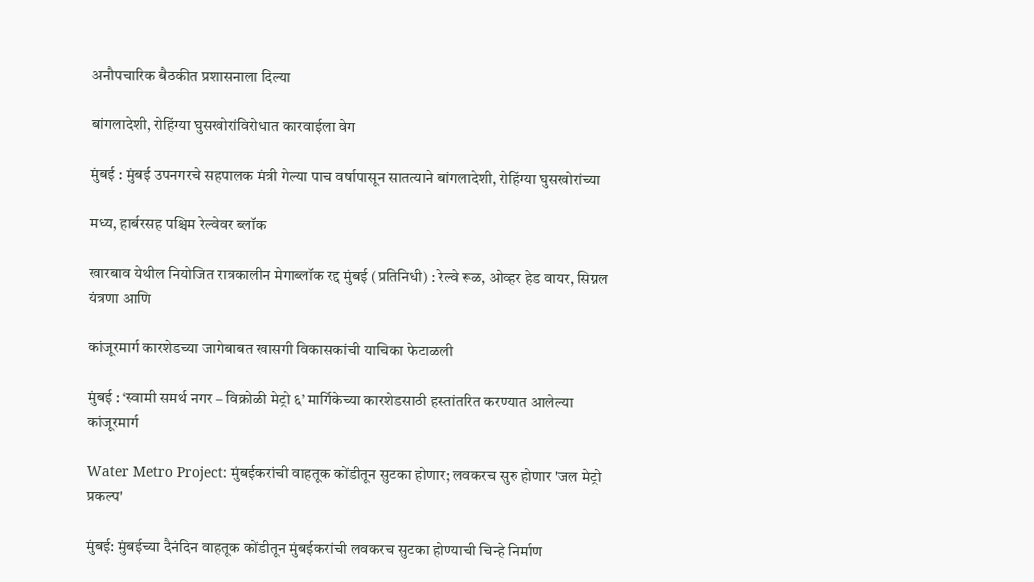अनौपचारिक बैठकीत प्रशासनाला दिल्या

बांगलादेशी, रोहिंग्या घुसखोरांविरोधात कारवाईला वेग

मुंबई : मुंबई उपनगरचे सहपालक मंत्री गेल्या पाच वर्षापासून सातत्याने बांगलादेशी, रोहिंग्या घुसखोरांच्या

मध्य, हार्बरसह पश्चिम रेल्वेवर ब्लॉक

खारबाव येथील नियोजित रात्रकालीन मेगाब्लॉक रद्द मुंबई (प्रतिनिधी) : रेल्वे रूळ, ओव्हर हेड वायर, सिग्नल यंत्रणा आणि

कांजूरमार्ग कारशेडच्या जागेबाबत खासगी विकासकांची याचिका फेटाळली

मुंबई : ‘स्वामी समर्थ नगर – विक्रोळी मेट्रो ६’ मार्गिकेच्या कारशेडसाठी हस्तांतरित करण्यात आलेल्या कांजूरमार्ग

Water Metro Project: मुंबईकरांची वाहतूक कोंडीतून सुटका होणार; लवकरच सुरु होणार 'जल मेट्रो प्रकल्प'

मुंबई: मुंबईच्या दैनंदिन वाहतूक कोंडीतून मुंबईकरांची लवकरच सुटका होण्याची चिन्हे निर्माण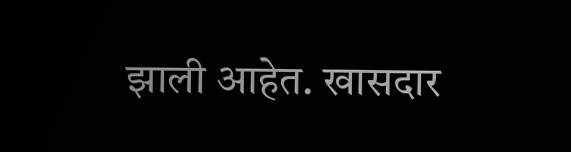झाली आहेत. खासदार